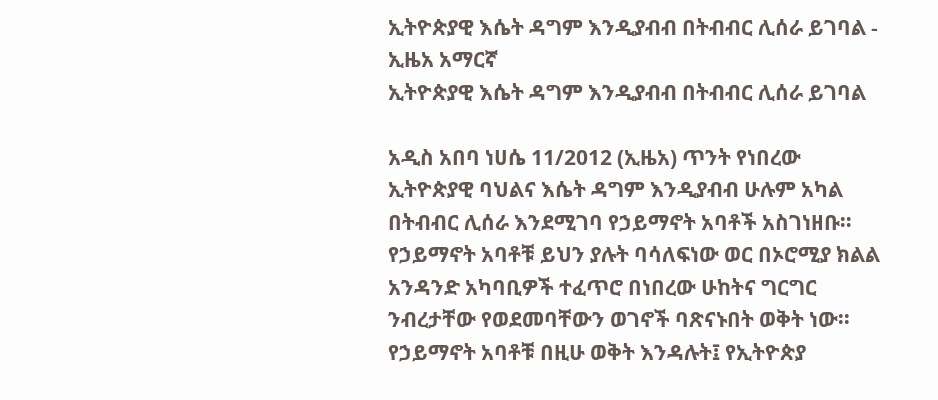ኢትዮጵያዊ እሴት ዳግም እንዲያብብ በትብብር ሊሰራ ይገባል - ኢዜአ አማርኛ
ኢትዮጵያዊ እሴት ዳግም እንዲያብብ በትብብር ሊሰራ ይገባል

አዲስ አበባ ነሀሴ 11/2012 (ኢዜአ) ጥንት የነበረው ኢትዮጵያዊ ባህልና እሴት ዳግም እንዲያብብ ሁሉም አካል በትብብር ሊሰራ እንደሚገባ የኃይማኖት አባቶች አስገነዘቡ።
የኃይማኖት አባቶቹ ይህን ያሉት ባሳለፍነው ወር በኦሮሚያ ክልል አንዳንድ አካባቢዎች ተፈጥሮ በነበረው ሁከትና ግርግር ንብረታቸው የወደመባቸውን ወገኖች ባጽናኑበት ወቅት ነው፡፡
የኃይማኖት አባቶቹ በዚሁ ወቅት እንዳሉት፤ የኢትዮጵያ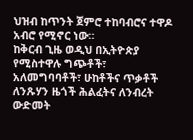ህዝብ ከጥንት ጀምሮ ተከባብሮና ተዋዶ አብሮ የሚኖር ነው።
ከቅርብ ጊዜ ወዲህ በኢትዮጵያ የሚስተዋሉ ግጭቶች፣ አለመግባባቶች፣ ሁከቶችና ጥቃቶች ለንጹሃን ዜጎች ሕልፈትና ለንብረት ውድመት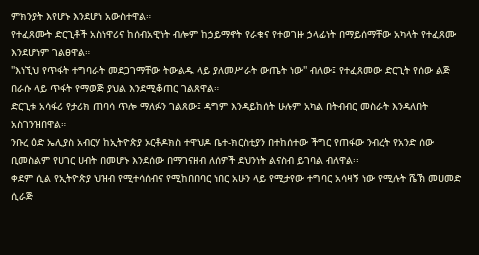ምክንያት እየሆኑ እንደሆነ አውስተዋል።
የተፈጸሙት ድርጊቶች አስነዋሪና ከሰብአዊነት ብሎም ከኃይማኖት የራቁና የተወገዙ ኃላፊነት በማይሰማቸው አካላት የተፈጸሙ እንደሆነም ገልፀዋል።
''እነኚህ የጥፋት ተግባራት መደጋገማቸው ትውልዱ ላይ ያለመሥራት ውጤት ነው'' ብለው፤ የተፈጸመው ድርጊት የሰው ልጅ በራሱ ላይ ጥፋት የማወጅ ያህል እንደሚቆጠር ገልጸዋል።
ድርጊቱ አሳፋሪ የታሪክ ጠባሳ ጥሎ ማለፉን ገልጸው፤ ዳግም እንዳይከሰት ሁሉም አካል በትብብር መስራት እንዳለበት አስገንዝበዋል።
ንቡረ ዕድ ኤሊያስ አብርሃ ከኢትዮጵያ ኦርቶዶክስ ተዋህዶ ቤተ-ክርስቲያን በተከሰተው ችግር የጠፋው ንብረት የአንድ ሰው ቢመስልም የሀገር ሀብት በመሆኑ እንደሰው በማገናዘብ ለሰዎች ደህንነት ልናስብ ይገባል ብለዋል፡፡
ቀደም ሲል የኢትዮጵያ ህዝብ የሚተሳሰብና የሚከበበባር ነበር አሁን ላይ የሚታየው ተግባር አሳዛኝ ነው የሚሉት ሼኽ መሀመድ ሲራጅ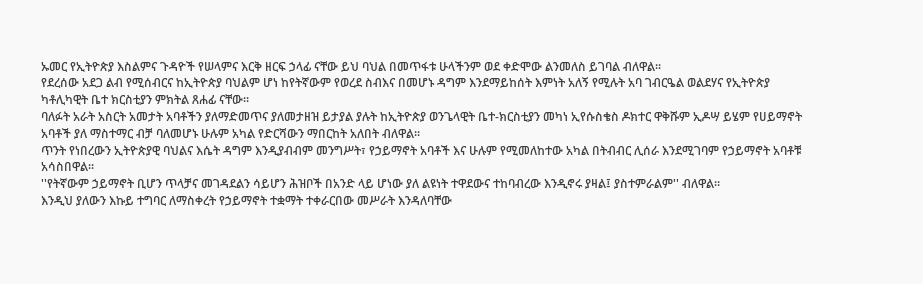ኡመር የኢትዮጵያ እስልምና ጉዳዮች የሠላምና እርቅ ዘርፍ ኃላፊ ናቸው ይህ ባህል በመጥፋቱ ሁላችንም ወደ ቀድሞው ልንመለስ ይገባል ብለዋል፡፡
የደረሰው አደጋ ልብ የሚሰብርና ከኢትዮጵያ ባህልም ሆነ ከየትኛውም የወረደ ስብእና በመሆኑ ዳግም እንደማይከሰት እምነት አለኝ የሚሉት አባ ገብርዔል ወልደሃና የኢትዮጵያ ካቶሊካዊት ቤተ ክርስቲያን ምክትል ጸሐፊ ናቸው፡፡
ባለፉት አራት አስርት አመታት አባቶችን ያለማድመጥና ያለመታዘዝ ይታያል ያሉት ከኢትዮጵያ ወንጌላዊት ቤተ-ክርስቲያን መካነ ኢየሱስቄስ ዶክተር ዋቅሹም ኢዶሣ ይሄም የሀይማኖት አባቶች ያለ ማስተማር ብቻ ባለመሆኑ ሁሉም አካል የድርሻውን ማበርከት አለበት ብለዋል፡፡
ጥንት የነበረውን ኢትዮጵያዊ ባህልና እሴት ዳግም እንዲያብብም መንግሥት፣ የኃይማኖት አባቶች እና ሁሉም የሚመለከተው አካል በትብብር ሊሰራ እንደሚገባም የኃይማኖት አባቶቹ አሳስበዋል፡፡
''የትኛውም ኃይማኖት ቢሆን ጥላቻና መገዳደልን ሳይሆን ሕዝቦች በአንድ ላይ ሆነው ያለ ልዩነት ተዋደውና ተከባብረው እንዲኖሩ ያዛል፤ ያስተምራልም'' ብለዋል።
እንዲህ ያለውን እኩይ ተግባር ለማስቀረት የኃይማኖት ተቋማት ተቀራርበው መሥራት እንዳለባቸው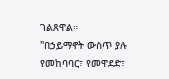ገልጸዋል።
''በኃይማኖት ውስጥ ያሉ የመከባባር፣ የመዋደድ፣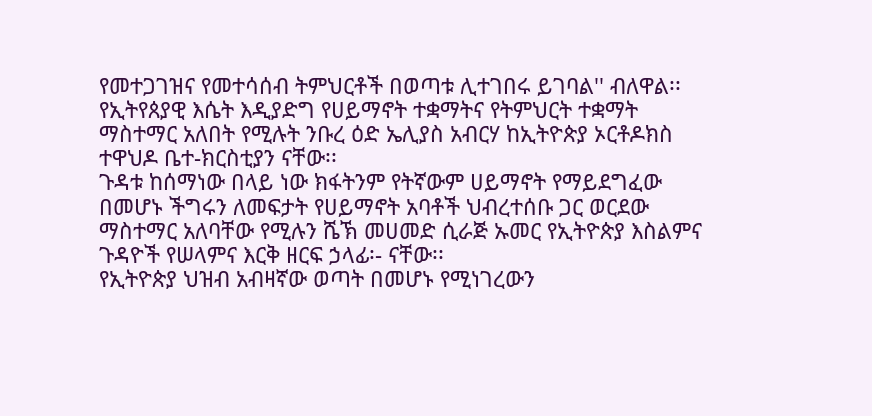የመተጋገዝና የመተሳሰብ ትምህርቶች በወጣቱ ሊተገበሩ ይገባል'' ብለዋል፡፡
የኢትየጰያዊ እሴት እዲያድግ የሀይማኖት ተቋማትና የትምህርት ተቋማት ማስተማር አለበት የሚሉት ንቡረ ዕድ ኤሊያስ አብርሃ ከኢትዮጵያ ኦርቶዶክስ ተዋህዶ ቤተ-ክርስቲያን ናቸው፡፡
ጉዳቱ ከሰማነው በላይ ነው ክፋትንም የትኛውም ሀይማኖት የማይደግፈው በመሆኑ ችግሩን ለመፍታት የሀይማኖት አባቶች ህብረተሰቡ ጋር ወርደው ማስተማር አለባቸው የሚሉን ሼኽ መሀመድ ሲራጅ ኡመር የኢትዮጵያ እስልምና ጉዳዮች የሠላምና እርቅ ዘርፍ ኃላፊ፡- ናቸው፡፡
የኢትዮጵያ ህዝብ አብዛኛው ወጣት በመሆኑ የሚነገረውን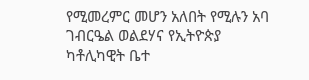የሚመረምር መሆን አለበት የሚሉን አባ ገብርዔል ወልደሃና የኢትዮጵያ ካቶሊካዊት ቤተ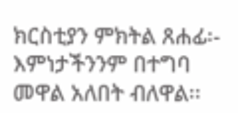ክርስቲያን ምክትል ጸሐፊ፡-
እምነታችንንም በተግባ መዋል አለበት ብለዋል፡፡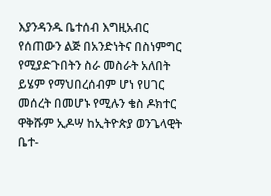እያንዳንዱ ቤተሰብ እግዚአብር የሰጠውን ልጅ በአንድነትና በስነምግር የሚያድጉበትን ስራ መስራት አለበት ይሄም የማህበረሰብም ሆነ የሀገር መሰረት በመሆኑ የሚሉን ቄስ ዶክተር ዋቅሹም ኢዶሣ ከኢትዮጵያ ወንጌላዊት ቤተ-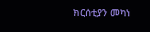ክርሰቲያን መካነ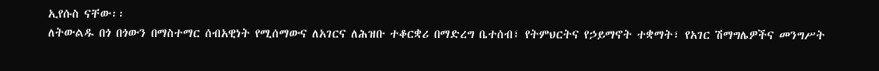ኢየሱስ ናቸው፡፡
ለትውልዱ በጎ በጎውን በማስተማር ሰብአዊነት የሚሰማውና ለአገርና ለሕዝቡ ተቆርቋሪ በማድረግ ቤተሰብ፣ የትምህርትና የኃይማኖት ተቋማት፣ የአገር ሽማግሌዎችና መንግሥት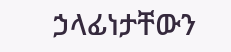ኃላፊነታቸውን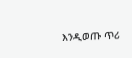እንዲወጡ ጥሪ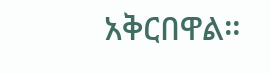አቅርበዋል።